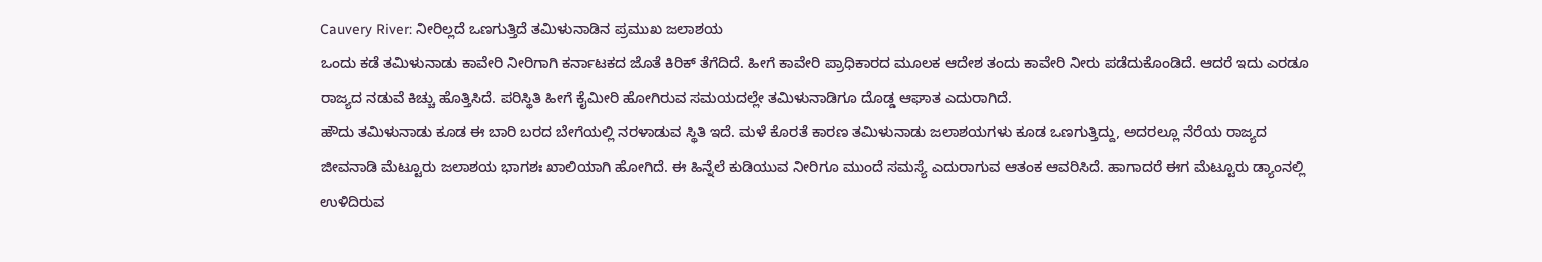Cauvery River: ನೀರಿಲ್ಲದೆ ಒಣಗುತ್ತಿದೆ ತಮಿಳುನಾಡಿನ ಪ್ರಮುಖ ಜಲಾಶಯ
ಒಂದು ಕಡೆ ತಮಿಳುನಾಡು ಕಾವೇರಿ ನೀರಿಗಾಗಿ ಕರ್ನಾಟಕದ ಜೊತೆ ಕಿರಿಕ್ ತೆಗೆದಿದೆ. ಹೀಗೆ ಕಾವೇರಿ ಪ್ರಾಧಿಕಾರದ ಮೂಲಕ ಆದೇಶ ತಂದು ಕಾವೇರಿ ನೀರು ಪಡೆದುಕೊಂಡಿದೆ. ಆದರೆ ಇದು ಎರಡೂ ರಾಜ್ಯದ ನಡುವೆ ಕಿಚ್ಚು ಹೊತ್ತಿಸಿದೆ. ಪರಿಸ್ಥಿತಿ ಹೀಗೆ ಕೈಮೀರಿ ಹೋಗಿರುವ ಸಮಯದಲ್ಲೇ ತಮಿಳುನಾಡಿಗೂ ದೊಡ್ಡ ಆಘಾತ ಎದುರಾಗಿದೆ.
ಹೌದು ತಮಿಳುನಾಡು ಕೂಡ ಈ ಬಾರಿ ಬರದ ಬೇಗೆಯಲ್ಲಿ ನರಳಾಡುವ ಸ್ಥಿತಿ ಇದೆ. ಮಳೆ ಕೊರತೆ ಕಾರಣ ತಮಿಳುನಾಡು ಜಲಾಶಯಗಳು ಕೂಡ ಒಣಗುತ್ತಿದ್ದು, ಅದರಲ್ಲೂ ನೆರೆಯ ರಾಜ್ಯದ ಜೀವನಾಡಿ ಮೆಟ್ಟೂರು ಜಲಾಶಯ ಭಾಗಶಃ ಖಾಲಿಯಾಗಿ ಹೋಗಿದೆ. ಈ ಹಿನ್ನೆಲೆ ಕುಡಿಯುವ ನೀರಿಗೂ ಮುಂದೆ ಸಮಸ್ಯೆ ಎದುರಾಗುವ ಆತಂಕ ಆವರಿಸಿದೆ. ಹಾಗಾದರೆ ಈಗ ಮೆಟ್ಟೂರು ಡ್ಯಾಂನಲ್ಲಿ ಉಳಿದಿರುವ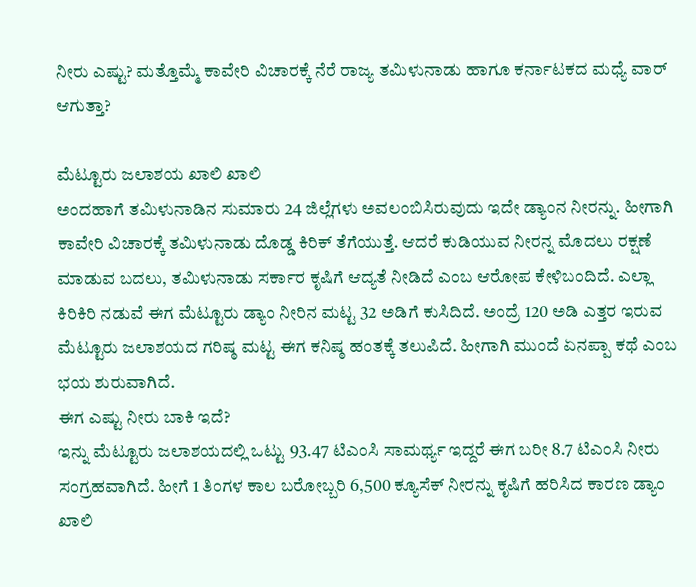ನೀರು ಎಷ್ಟು? ಮತ್ತೊಮ್ಮೆ ಕಾವೇರಿ ವಿಚಾರಕ್ಕೆ ನೆರೆ ರಾಜ್ಯ ತಮಿಳುನಾಡು ಹಾಗೂ ಕರ್ನಾಟಕದ ಮಧ್ಯೆ ವಾರ್ ಆಗುತ್ತಾ?

ಮೆಟ್ಟೂರು ಜಲಾಶಯ ಖಾಲಿ ಖಾಲಿ
ಅಂದಹಾಗೆ ತಮಿಳುನಾಡಿನ ಸುಮಾರು 24 ಜಿಲ್ಲೆಗಳು ಅವಲಂಬಿಸಿರುವುದು ಇದೇ ಡ್ಯಾಂನ ನೀರನ್ನು. ಹೀಗಾಗಿ ಕಾವೇರಿ ವಿಚಾರಕ್ಕೆ ತಮಿಳುನಾಡು ದೊಡ್ಡ ಕಿರಿಕ್ ತೆಗೆಯುತ್ತೆ. ಆದರೆ ಕುಡಿಯುವ ನೀರನ್ನ ಮೊದಲು ರಕ್ಷಣೆ ಮಾಡುವ ಬದಲು, ತಮಿಳುನಾಡು ಸರ್ಕಾರ ಕೃಷಿಗೆ ಆದ್ಯತೆ ನೀಡಿದೆ ಎಂಬ ಆರೋಪ ಕೇಳಿಬಂದಿದೆ. ಎಲ್ಲಾ ಕಿರಿಕಿರಿ ನಡುವೆ ಈಗ ಮೆಟ್ಟೂರು ಡ್ಯಾಂ ನೀರಿನ ಮಟ್ಟ 32 ಅಡಿಗೆ ಕುಸಿದಿದೆ. ಅಂದ್ರೆ 120 ಅಡಿ ಎತ್ತರ ಇರುವ ಮೆಟ್ಟೂರು ಜಲಾಶಯದ ಗರಿಷ್ಠ ಮಟ್ಟ ಈಗ ಕನಿಷ್ಠ ಹಂತಕ್ಕೆ ತಲುಪಿದೆ. ಹೀಗಾಗಿ ಮುಂದೆ ಏನಪ್ಪಾ ಕಥೆ ಎಂಬ ಭಯ ಶುರುವಾಗಿದೆ.
ಈಗ ಎಷ್ಟು ನೀರು ಬಾಕಿ ಇದೆ?
ಇನ್ನು ಮೆಟ್ಟೂರು ಜಲಾಶಯದಲ್ಲಿ ಒಟ್ಟು 93.47 ಟಿಎಂಸಿ ಸಾಮರ್ಥ್ಯ ಇದ್ದರೆ ಈಗ ಬರೀ 8.7 ಟಿಎಂಸಿ ನೀರು ಸಂಗ್ರಹವಾಗಿದೆ. ಹೀಗೆ 1 ತಿಂಗಳ ಕಾಲ ಬರೋಬ್ಬರಿ 6,500 ಕ್ಯೂಸೆಕ್ ನೀರನ್ನು ಕೃಷಿಗೆ ಹರಿಸಿದ ಕಾರಣ ಡ್ಯಾಂ ಖಾಲಿ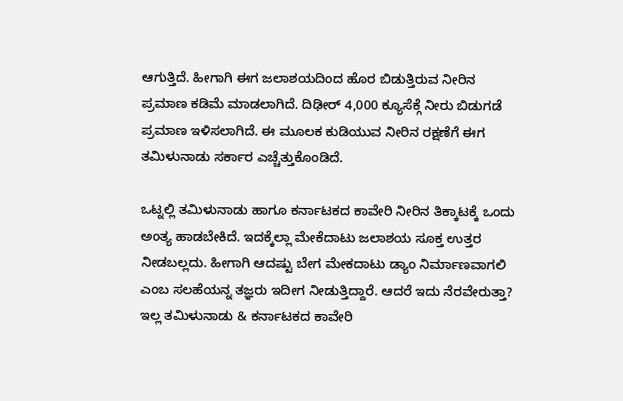ಆಗುತ್ತಿದೆ. ಹೀಗಾಗಿ ಈಗ ಜಲಾಶಯದಿಂದ ಹೊರ ಬಿಡುತ್ತಿರುವ ನೀರಿನ ಪ್ರಮಾಣ ಕಡಿಮೆ ಮಾಡಲಾಗಿದೆ. ದಿಢೀರ್ 4,000 ಕ್ಯೂಸೆಕ್ಗೆ ನೀರು ಬಿಡುಗಡೆ ಪ್ರಮಾಣ ಇಳಿಸಲಾಗಿದೆ. ಈ ಮೂಲಕ ಕುಡಿಯುವ ನೀರಿನ ರಕ್ಷಣೆಗೆ ಈಗ ತಮಿಳುನಾಡು ಸರ್ಕಾರ ಎಚ್ಚೆತ್ತುಕೊಂಡಿದೆ.

ಒಟ್ನಲ್ಲಿ ತಮಿಳುನಾಡು ಹಾಗೂ ಕರ್ನಾಟಕದ ಕಾವೇರಿ ನೀರಿನ ತಿಕ್ಕಾಟಕ್ಕೆ ಒಂದು ಅಂತ್ಯ ಹಾಡಬೇಕಿದೆ. ಇದಕ್ಕೆಲ್ಲಾ ಮೇಕೆದಾಟು ಜಲಾಶಯ ಸೂಕ್ತ ಉತ್ತರ ನೀಡಬಲ್ಲದು. ಹೀಗಾಗಿ ಆದಷ್ಟು ಬೇಗ ಮೇಕದಾಟು ಡ್ಯಾಂ ನಿರ್ಮಾಣವಾಗಲಿ ಎಂಬ ಸಲಹೆಯನ್ನ ತಜ್ಞರು ಇದೀಗ ನೀಡುತ್ತಿದ್ದಾರೆ. ಆದರೆ ಇದು ನೆರವೇರುತ್ತಾ? ಇಲ್ಲ ತಮಿಳುನಾಡು & ಕರ್ನಾಟಕದ ಕಾವೇರಿ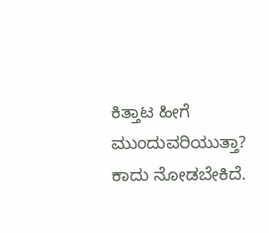ಕಿತ್ತಾಟ ಹೀಗೆ ಮುಂದುವರಿಯುತ್ತಾ? ಕಾದು ನೋಡಬೇಕಿದೆ.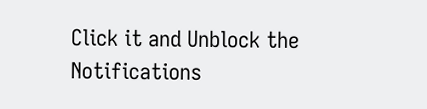Click it and Unblock the Notifications